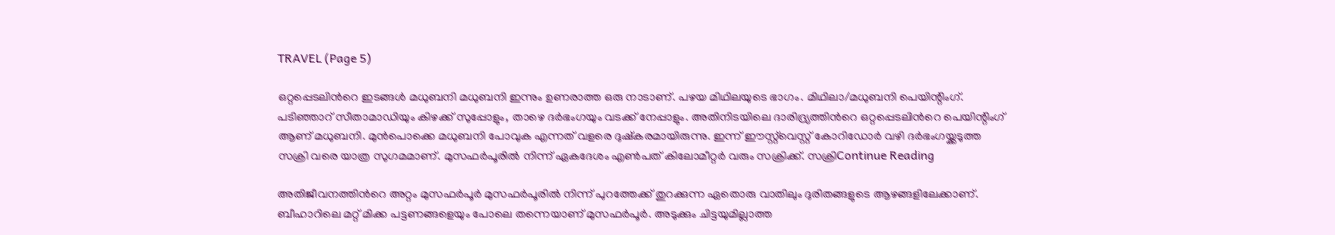TRAVEL (Page 5)

ഒറ്റപ്പെടലിന്‍റെ ഇടങ്ങള്‍ മധുബനി മധുബനി ഇന്നും ഉണരാത്ത ഒരു നാടാണ്. പഴയ മിഥിലയുടെ ഭാഗം. മിഥിലാ/മധുബനി പെയിന്റിംഗ്. പടിഞ്ഞാറ് സീതാമാഡിയും കിഴക്ക് സുപ്പോളും, താഴെ ദര്‍ഭംഗയും വടക്ക് നേപ്പാളും. അതിനിടയിലെ ദാരിദ്ര്യത്തിന്‍റെ ഒറ്റപ്പെടലിന്‍റെ പെയിന്റിംഗ് ആണ് മധുബനി. മുന്‍പൊക്കെ മധുബനി പോവുക എന്നത് വളരെ ദുഷ്കരമായിരുന്നു. ഇന്ന് ഈസ്റ്റ്‌വെസ്റ്റ് കോറിഡോര്‍ വഴി ദര്‍ഭംഗയ്ക്കടുത്ത സക്രി വരെ യാത്ര സുഗമമാണ്. മുസഫര്‍പൂരില്‍ നിന്ന് ഏകദേശം എണ്‍പത് കിലോമീറ്റര്‍ വരും സക്രിക്ക്. സക്രിContinue Reading

അതിജീവനത്തിന്‍റെ അറ്റം മുസഫര്‍പൂര്‍ മുസഫര്‍പൂരില്‍ നിന്ന് പുറത്തേക്ക് തുറക്കുന്ന ഏതൊരു വാതിലും ദുരിതങ്ങളുടെ ആഴങ്ങളിലേക്കാണ്. ബീഹാറിലെ മറ്റ് മിക്ക പട്ടണങ്ങളെയും പോലെ തന്നെയാണ് മുസഫര്‍പൂര്‍. അടുക്കും ചിട്ടയുമില്ലാത്ത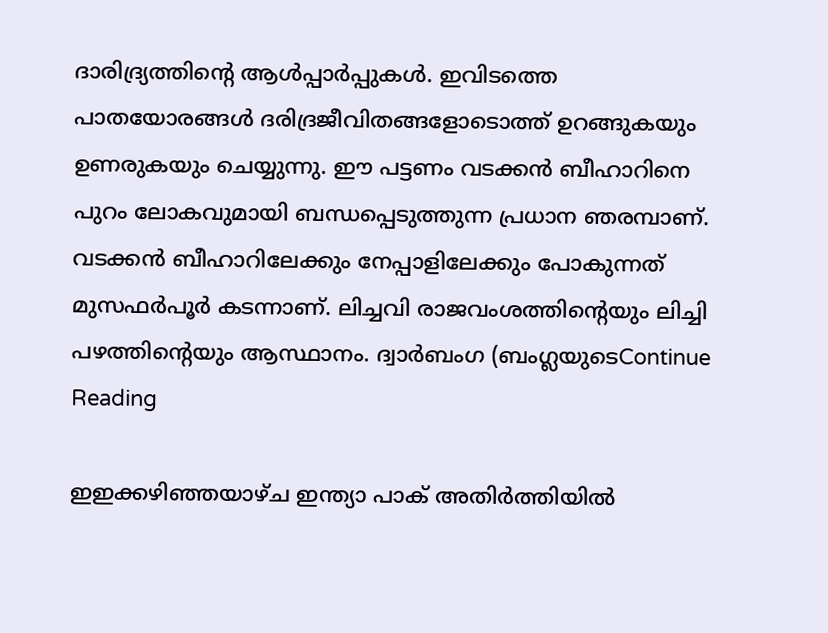ദാരിദ്ര്യത്തിന്‍റെ ആള്‍പ്പാര്‍പ്പുകള്‍. ഇവിടത്തെ പാതയോരങ്ങള്‍ ദരിദ്രജീവിതങ്ങളോടൊത്ത് ഉറങ്ങുകയും ഉണരുകയും ചെയ്യുന്നു. ഈ പട്ടണം വടക്കൻ ബീഹാറിനെ പുറം ലോകവുമായി ബന്ധപ്പെടുത്തുന്ന പ്രധാന ഞരമ്പാണ്. വടക്കന്‍ ബീഹാറിലേക്കും നേപ്പാളിലേക്കും പോകുന്നത് മുസഫര്‍പൂര്‍ കടന്നാണ്. ലിച്ചവി രാജവംശത്തിന്‍റെയും ലിച്ചി പഴത്തിന്‍റെയും ആസ്ഥാനം. ദ്വാർബംഗ (ബംഗ്ലയുടെContinue Reading

ഇഇക്കഴിഞ്ഞയാഴ്ച ഇന്ത്യാ പാക് അതിർത്തിയിൽ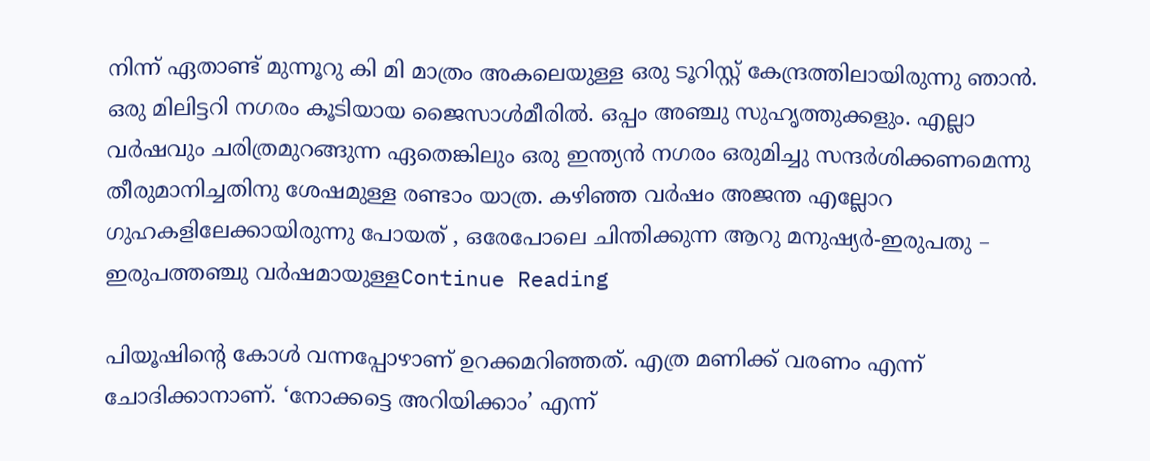നിന്ന് ഏതാണ്ട് മുന്നൂറു കി മി മാത്രം അകലെയുള്ള ഒരു ടൂറിസ്റ്റ് കേന്ദ്രത്തിലായിരുന്നു ഞാൻ.  ഒരു മിലിട്ടറി നഗരം കൂടിയായ ജൈസാൾമീരിൽ. ഒപ്പം അഞ്ചു സുഹൃത്തുക്കളും. എല്ലാ വർഷവും ചരിത്രമുറങ്ങുന്ന ഏതെങ്കിലും ഒരു ഇന്ത്യൻ നഗരം ഒരുമിച്ചു സന്ദർശിക്കണമെന്നു  തീരുമാനിച്ചതിനു ശേഷമുള്ള രണ്ടാം യാത്ര. കഴിഞ്ഞ വർഷം അജന്ത എല്ലോറ ഗുഹകളിലേക്കായിരുന്നു പോയത് , ഒരേപോലെ ചിന്തിക്കുന്ന ആറു മനുഷ്യർ-ഇരുപതു – ഇരുപത്തഞ്ചു വർഷമായുള്ളContinue Reading

പിയൂഷിന്റെ കോൾ വന്നപ്പോഴാണ് ഉറക്കമറിഞ്ഞത്. എത്ര മണിക്ക് വരണം എന്ന് ചോദിക്കാനാണ്. ‘നോക്കട്ടെ അറിയിക്കാം’ എന്ന്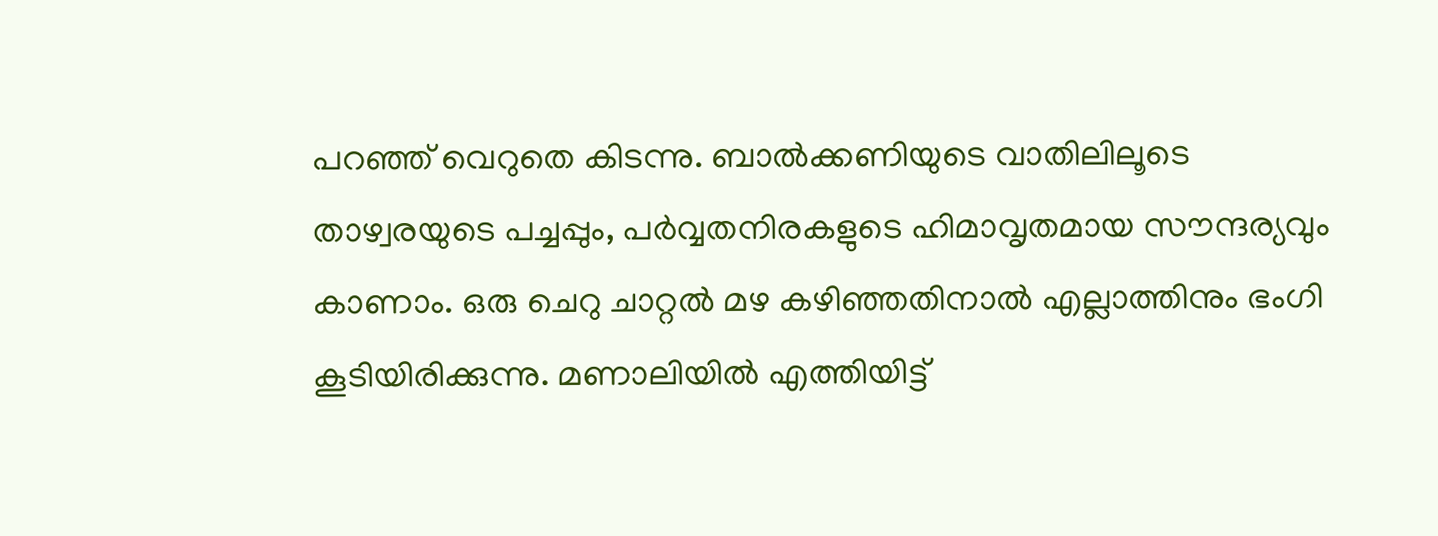പറഞ്ഞ് വെറുതെ കിടന്നു. ബാൽക്കണിയുടെ വാതിലിലൂടെ താഴ്വരയുടെ പച്ചപ്പും, പർവ്വതനിരകളുടെ ഹിമാവൃതമായ സൗന്ദര്യവും കാണാം. ഒരു ചെറു ചാറ്റൽ മഴ കഴിഞ്ഞതിനാൽ എല്ലാത്തിനും ഭംഗി കൂടിയിരിക്കുന്നു. മണാലിയിൽ എത്തിയിട്ട്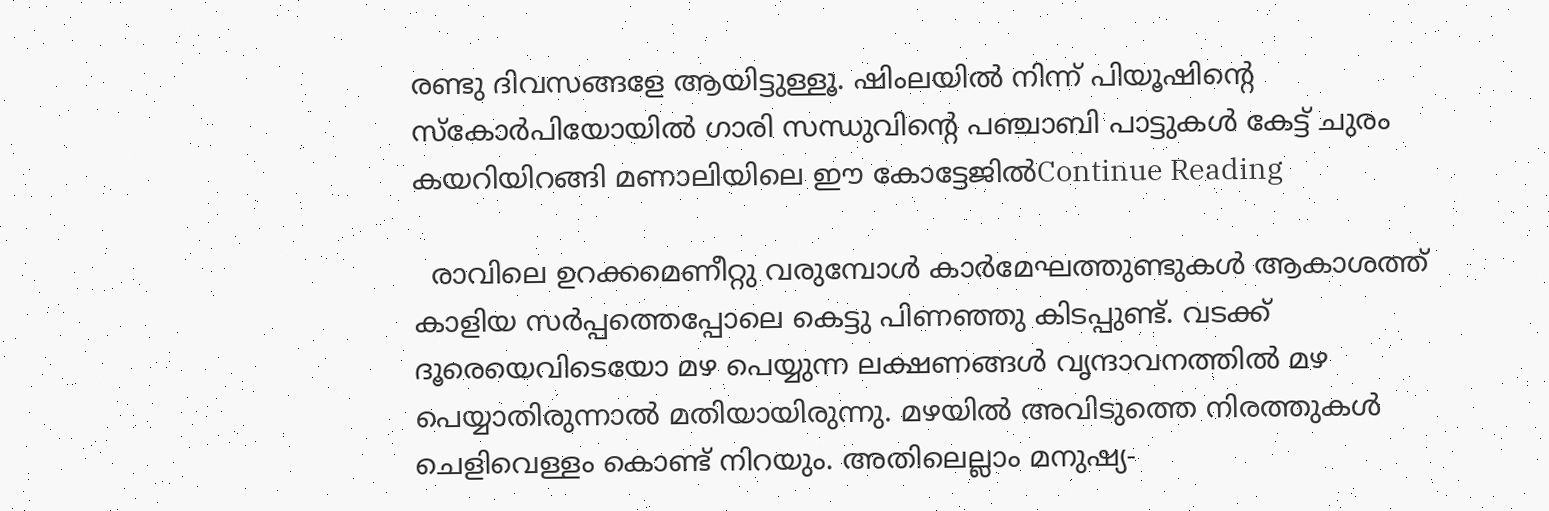രണ്ടു ദിവസങ്ങളേ ആയിട്ടുള്ളൂ. ഷിംലയിൽ നിന്ന്‌ പിയൂഷിന്റെ സ്കോർപിയോയിൽ ഗാരി സന്ധുവിന്റെ പഞ്ചാബി പാട്ടുകൾ കേട്ട് ചുരം കയറിയിറങ്ങി മണാലിയിലെ ഈ കോട്ടേജിൽContinue Reading

  രാവിലെ ഉറക്കമെണീറ്റു വരുമ്പോള്‍ കാര്‍മേഘത്തുണ്ടുകള്‍ ആകാശത്ത്‌ കാളിയ സര്‍പ്പത്തെപ്പോലെ കെട്ടു പിണഞ്ഞു കിടപ്പുണ്ട്‌. വടക്ക്‌ ദൂരെയെവിടെയോ മഴ പെയ്യുന്ന ലക്ഷണങ്ങള്‍ വൃന്ദാവനത്തില്‍ മഴ പെയ്യാതിരുന്നാല്‍ മതിയായിരുന്നു. മഴയില്‍ അവിടുത്തെ നിരത്തുകള്‍ ചെളിവെള്ളം കൊണ്ട്‌ നിറയും. അതിലെല്ലാം മനുഷ്യ-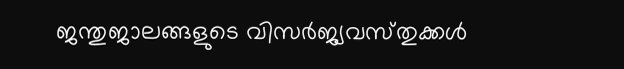ജന്തുജാലങ്ങളുടെ വിസര്‍ജ്യവസ്‌തുക്കള്‍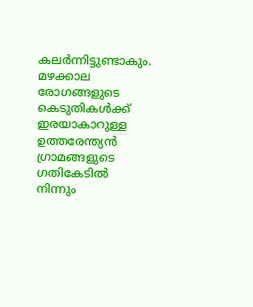കലര്‍ന്നിട്ടുണ്ടാകും. മഴക്കാല രോഗങ്ങളുടെ കെടുതികള്‍ക്ക്‌ ഇരയാകാറുള്ള ഉത്തരേന്ത്യന്‍ ഗ്രാമങ്ങളുടെ ഗതികേടില്‍ നിന്നും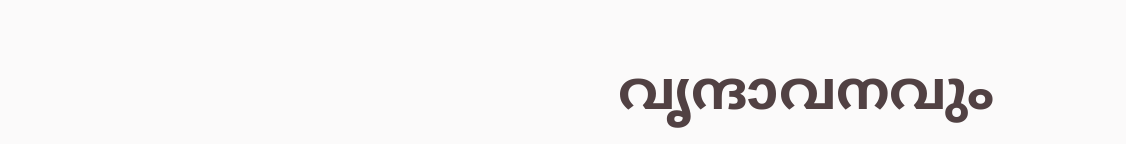വൃന്ദാവനവും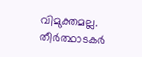വിമുക്തമല്ല. തീര്‍ത്ഥാടകര്‍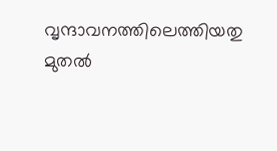വൃന്ദാവനത്തിലെത്തിയതു മുതല്‍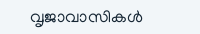വൃജാവാസികള്‍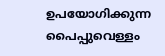ഉപയോഗിക്കുന്ന പൈപ്പുവെള്ളം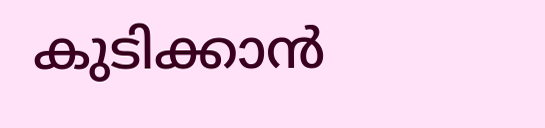കുടിക്കാന്‍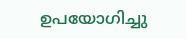ഉപയോഗിച്ചു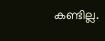കണ്ടില്ല.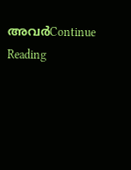അവര്‍Continue Reading